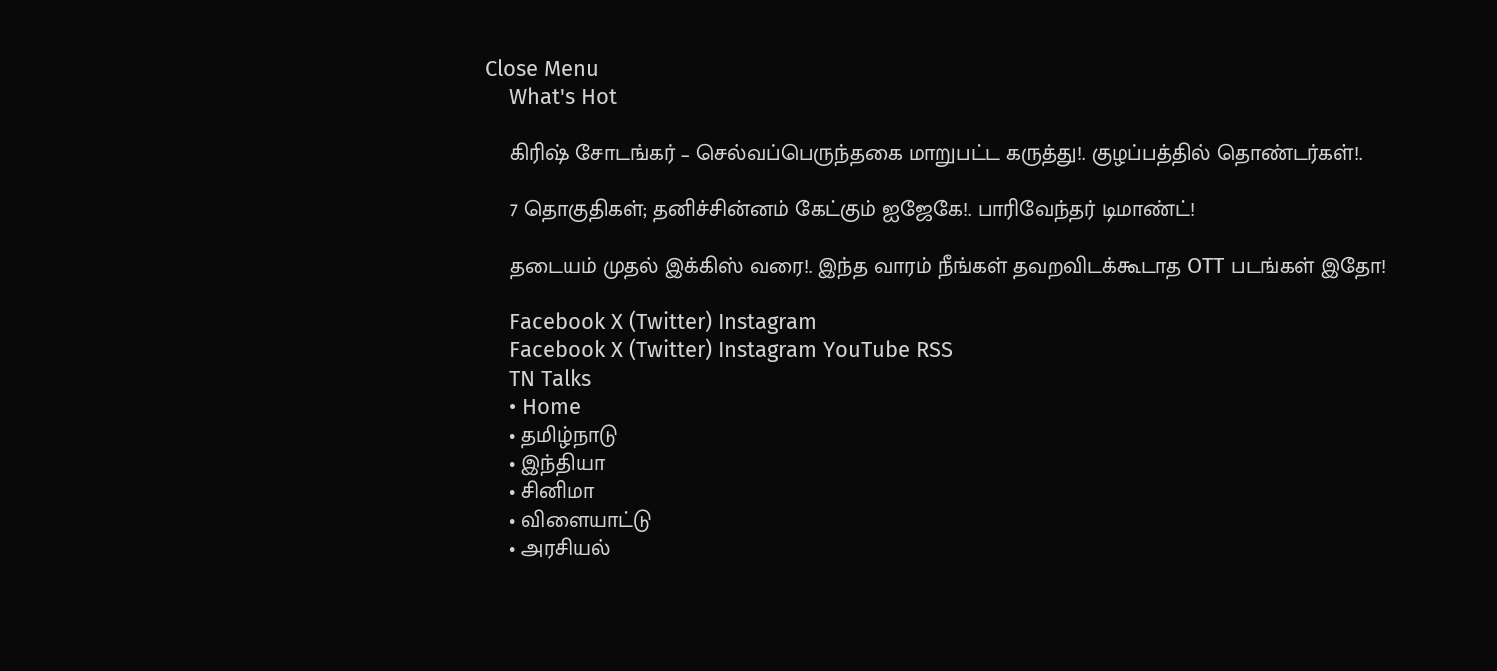Close Menu
    What's Hot

    கிரிஷ் சோடங்கர் – செல்வப்பெருந்தகை மாறுபட்ட கருத்து!. குழப்பத்தில் தொண்டர்கள்!.

    7 தொகுதிகள்; தனிச்சின்னம் கேட்கும் ஐஜேகே!. பாரிவேந்தர் டிமாண்ட்!

    தடையம் முதல் இக்கிஸ் வரை!. இந்த வாரம் நீங்கள் தவறவிடக்கூடாத OTT படங்கள் இதோ!

    Facebook X (Twitter) Instagram
    Facebook X (Twitter) Instagram YouTube RSS
    TN Talks
    • Home
    • தமிழ்நாடு
    • இந்தியா
    • சினிமா
    • விளையாட்டு
    • அரசியல்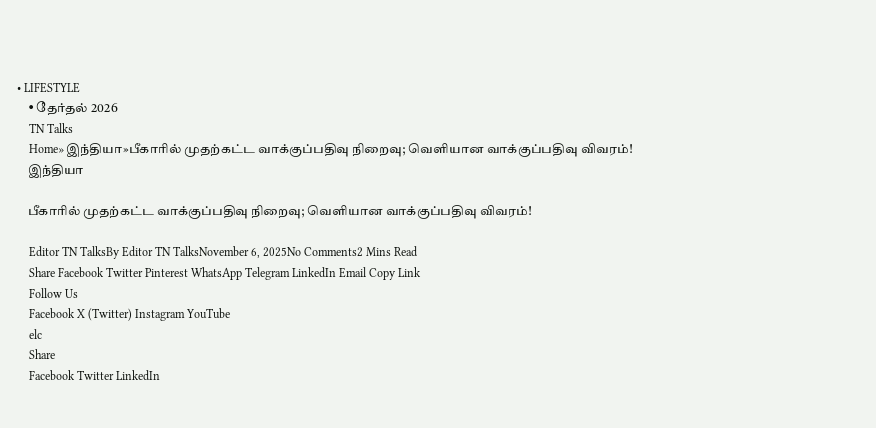• LIFESTYLE
    • தேர்தல் 2026
    TN Talks
    Home»இந்தியா»பீகாரில் முதற்கட்ட வாக்குப்பதிவு நிறைவு; வெளியான வாக்குப்பதிவு விவரம்!
    இந்தியா

    பீகாரில் முதற்கட்ட வாக்குப்பதிவு நிறைவு; வெளியான வாக்குப்பதிவு விவரம்!

    Editor TN TalksBy Editor TN TalksNovember 6, 2025No Comments2 Mins Read
    Share Facebook Twitter Pinterest WhatsApp Telegram LinkedIn Email Copy Link
    Follow Us
    Facebook X (Twitter) Instagram YouTube
    elc
    Share
    Facebook Twitter LinkedIn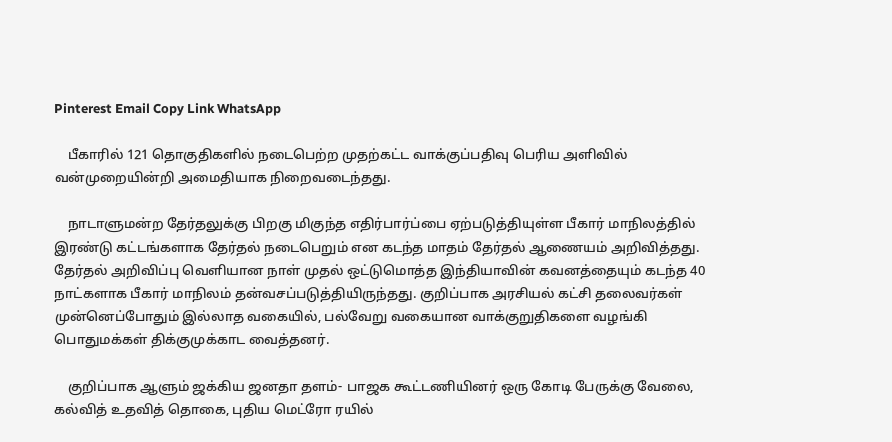Pinterest Email Copy Link WhatsApp

    பீகாரில் 121 தொகுதிகளில் நடைபெற்ற முதற்கட்ட வாக்குப்பதிவு பெரிய அளிவில் வன்முறையின்றி அமைதியாக நிறைவடைந்தது.

    நாடாளுமன்ற தேர்தலுக்கு பிறகு மிகுந்த எதிர்பார்ப்பை ஏற்படுத்தியுள்ள பீகார் மாநிலத்தில் இரண்டு கட்டங்களாக தேர்தல் நடைபெறும் என கடந்த மாதம் தேர்தல் ஆணையம் அறிவித்தது. தேர்தல் அறிவிப்பு வெளியான நாள் முதல் ஒட்டுமொத்த இந்தியாவின் கவனத்தையும் கடந்த 40 நாட்களாக பீகார் மாநிலம் தன்வசப்படுத்தியிருந்தது. குறிப்பாக அரசியல் கட்சி தலைவர்கள் முன்னெப்போதும் இல்லாத வகையில், பல்வேறு வகையான வாக்குறுதிகளை வழங்கி பொதுமக்கள் திக்குமுக்காட வைத்தனர்.

    குறிப்பாக ஆளும் ஜக்கிய ஜனதா தளம்- பாஜக கூட்டணியினர் ஒரு கோடி பேருக்கு வேலை, கல்வித் உதவித் தொகை, புதிய மெட்ரோ ரயில்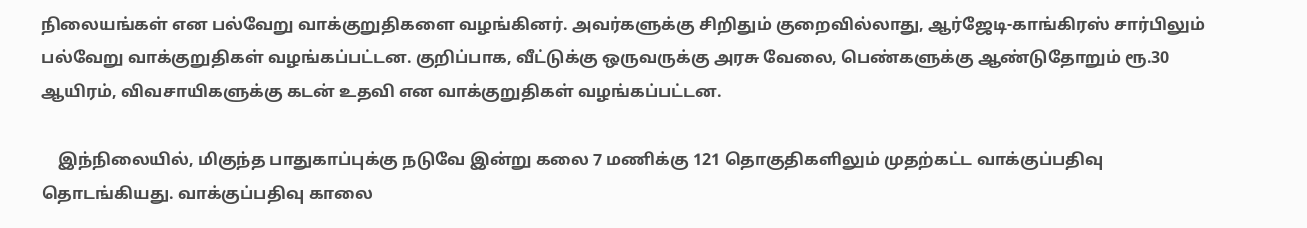நிலையங்கள் என பல்வேறு வாக்குறுதிகளை வழங்கினர். அவர்களுக்கு சிறிதும் குறைவில்லாது, ஆர்ஜேடி-காங்கிரஸ் சார்பிலும் பல்வேறு வாக்குறுதிகள் வழங்கப்பட்டன. குறிப்பாக, வீட்டுக்கு ஒருவருக்கு அரசு வேலை, பெண்களுக்கு ஆண்டுதோறும் ரூ.30 ஆயிரம், விவசாயிகளுக்கு கடன் உதவி என வாக்குறுதிகள் வழங்கப்பட்டன.

    இந்நிலையில், மிகுந்த பாதுகாப்புக்கு நடுவே இன்று கலை 7 மணிக்கு 121 தொகுதிகளிலும் முதற்கட்ட வாக்குப்பதிவு தொடங்கியது. வாக்குப்பதிவு காலை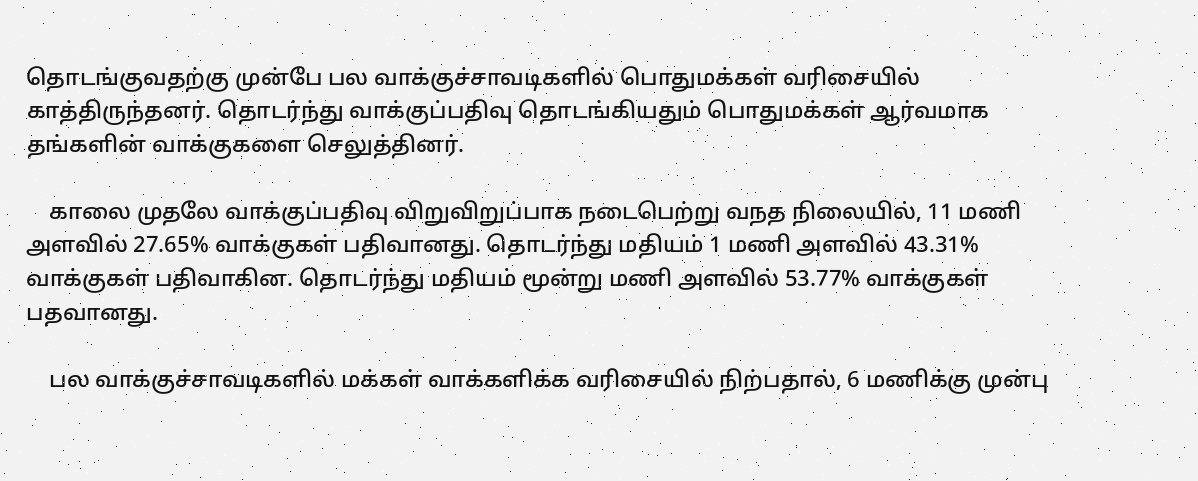தொடங்குவதற்கு முன்பே பல வாக்குச்சாவடிகளில் பொதுமக்கள் வரிசையில் காத்திருந்தனர். தொடர்ந்து வாக்குப்பதிவு தொடங்கியதும் பொதுமக்கள் ஆர்வமாக தங்களின் வாக்குகளை செலுத்தினர்.

    காலை முதலே வாக்குப்பதிவு விறுவிறுப்பாக நடைபெற்று வநத நிலையில், 11 மணி அளவில் 27.65% வாக்குகள் பதிவானது. தொடர்ந்து மதியம் 1 மணி அளவில் 43.31% வாக்குகள் பதிவாகின. தொடர்ந்து மதியம் மூன்று மணி அளவில் 53.77% வாக்குகள் பதவானது.

    பல வாக்குச்சாவடிகளில் மக்கள் வாக்களிக்க வரிசையில் நிற்பதால், 6 மணிக்கு முன்பு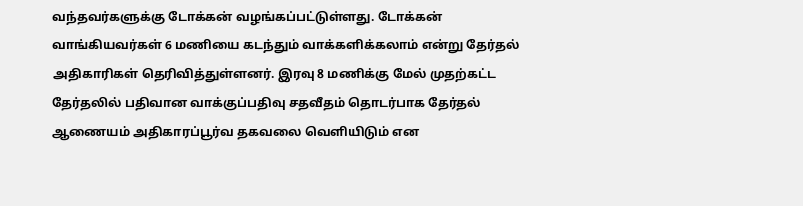வந்தவர்களுக்கு டோக்கன் வழங்கப்பட்டுள்ளது. டோக்கன் வாங்கியவர்கள் 6 மணியை கடந்தும் வாக்களிக்கலாம் என்று தேர்தல் அதிகாரிகள் தெரிவித்துள்ளனர். இரவு 8 மணிக்கு மேல் முதற்கட்ட தேர்தலில் பதிவான வாக்குப்பதிவு சதவீதம் தொடர்பாக தேர்தல் ஆணையம் அதிகாரப்பூர்வ தகவலை வெளியிடும் என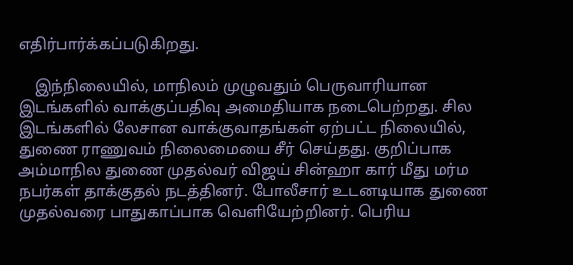எதிர்பார்க்கப்படுகிறது.

    இந்நிலையில், மாநிலம் முழுவதும் பெருவாரியான இடங்களில் வாக்குப்பதிவு அமைதியாக நடைபெற்றது. சில இடங்களில் லேசான வாக்குவாதங்கள் ஏற்பட்ட நிலையில், துணை ராணுவம் நிலைமையை சீர் செய்தது. குறிப்பாக அம்மாநில துணை முதல்வர் விஜய் சின்ஹா கார் மீது மர்ம நபர்கள் தாக்குதல் நடத்தினர். போலீசார் உடனடியாக துணை முதல்வரை பாதுகாப்பாக வெளியேற்றினர். பெரிய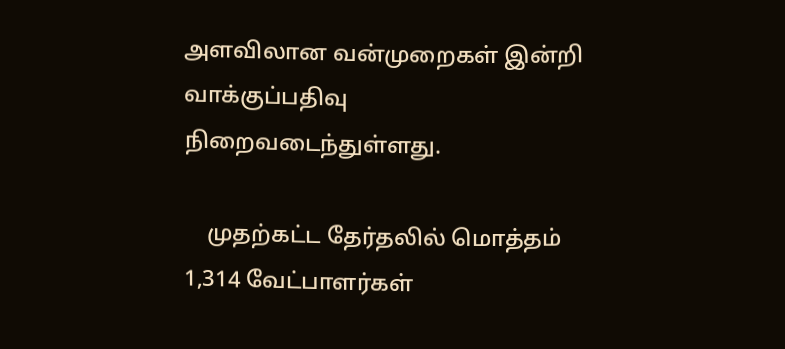அளவிலான வன்முறைகள் இன்றி வாக்குப்பதிவு நிறைவடைந்துள்ளது.

    முதற்கட்ட தேர்தலில் மொத்தம் 1,314 வேட்பாளர்கள்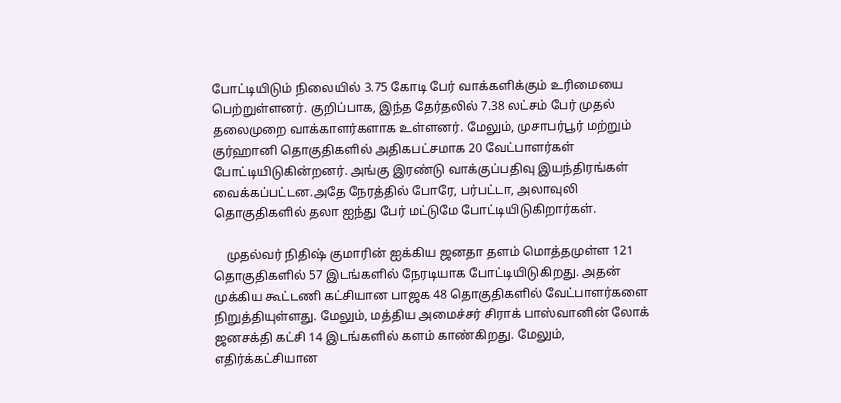போட்டியிடும் நிலையில் 3.75 கோடி பேர் வாக்களிக்கும் உரிமையை பெற்றுள்ளனர். குறிப்பாக, இந்த தேர்தலில் 7.38 லட்சம் பேர் முதல் தலைமுறை வாக்காளர்களாக உள்ளனர். மேலும், முசாபர்பூர் மற்றும் குர்ஹானி தொகுதிகளில் அதிகபட்சமாக 20 வேட்பாளர்கள் போட்டியிடுகின்றனர். அங்கு இரண்டு வாக்குப்பதிவு இயந்திரங்கள் வைக்கப்பட்டன.அதே நேரத்தில் போரே, பர்பட்டா, அலாவுலி தொகுதிகளில் தலா ஐந்து பேர் மட்டுமே போட்டியிடுகிறார்கள்.

    முதல்வர் நிதிஷ் குமாரின் ஐக்கிய ஜனதா தளம் மொத்தமுள்ள 121 தொகுதிகளில் 57 இடங்களில் நேரடியாக போட்டியிடுகிறது. அதன் முக்கிய கூட்டணி கட்சியான பாஜக 48 தொகுதிகளில் வேட்பாளர்களை நிறுத்தியுள்ளது. மேலும், மத்திய அமைச்சர் சிராக் பாஸ்வானின் லோக் ஜனசக்தி கட்சி 14 இடங்களில் களம் காண்கிறது. மேலும், எதிர்க்கட்சியான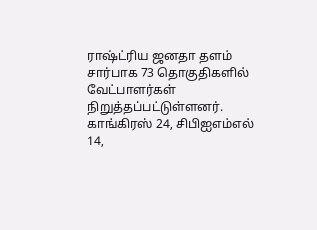ராஷ்ட்ரிய ஜனதா தளம் சார்பாக 73 தொகுதிகளில் வேட்பாளர்கள் நிறுத்தப்பட்டுள்ளனர். காங்கிரஸ் 24, சிபிஐஎம்எல் 14,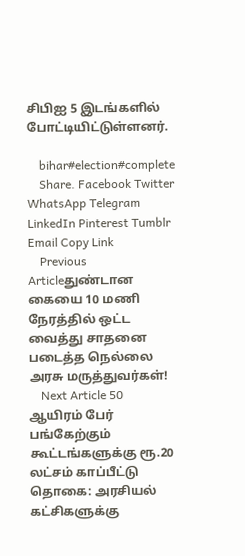சிபிஐ 5 இடங்களில் போட்டியிட்டுள்ளனர்.

    bihar#election#complete
    Share. Facebook Twitter WhatsApp Telegram LinkedIn Pinterest Tumblr Email Copy Link
    Previous Articleதுண்டான கையை 10 மணி நேரத்தில் ஒட்ட வைத்து சாதனை படைத்த நெல்லை அரசு மருத்துவர்கள்!
    Next Article 50 ஆயிரம் பேர் பங்கேற்கும் கூட்டங்களுக்கு ரூ.20 லட்சம் காப்பீட்டு தொகை: அரசியல் கட்சிகளுக்கு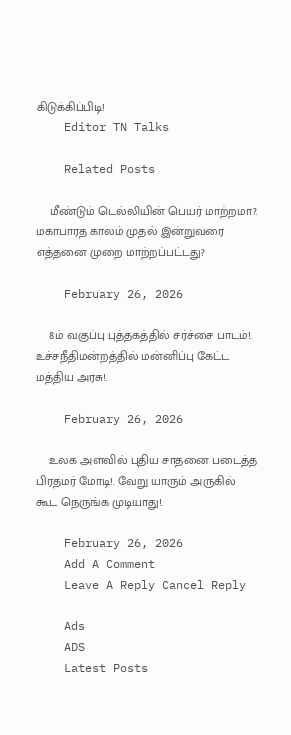கிடுக்கிப்பிடி!
    Editor TN Talks

    Related Posts

    மீண்டும் டெல்லியின் பெயர் மாற்றமா?. மகாபாரத காலம் முதல் இன்றுவரை எத்தனை முறை மாற்றப்பட்டது?

    February 26, 2026

    8ம் வகுப்பு புத்தகத்தில் சர்ச்சை பாடம்!. உச்சநீதிமன்றத்தில் மன்னிப்பு கேட்ட மத்திய அரசு!.

    February 26, 2026

    உலக அளவில் புதிய சாதனை படைத்த பிரதமர் மோடி!. வேறு யாரும் அருகில் கூட நெருங்க முடியாது!.

    February 26, 2026
    Add A Comment
    Leave A Reply Cancel Reply

    Ads
    ADS
    Latest Posts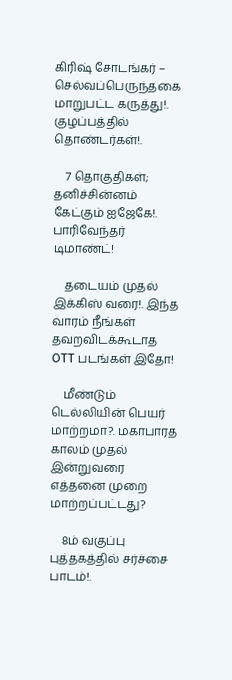கிரிஷ் சோடங்கர் – செல்வப்பெருந்தகை மாறுபட்ட கருத்து!. குழப்பத்தில் தொண்டர்கள்!.

    7 தொகுதிகள்; தனிச்சின்னம் கேட்கும் ஐஜேகே!. பாரிவேந்தர் டிமாண்ட்!

    தடையம் முதல் இக்கிஸ் வரை!. இந்த வாரம் நீங்கள் தவறவிடக்கூடாத OTT படங்கள் இதோ!

    மீண்டும் டெல்லியின் பெயர் மாற்றமா?. மகாபாரத காலம் முதல் இன்றுவரை எத்தனை முறை மாற்றப்பட்டது?

    8ம் வகுப்பு புத்தகத்தில் சர்ச்சை பாடம்!.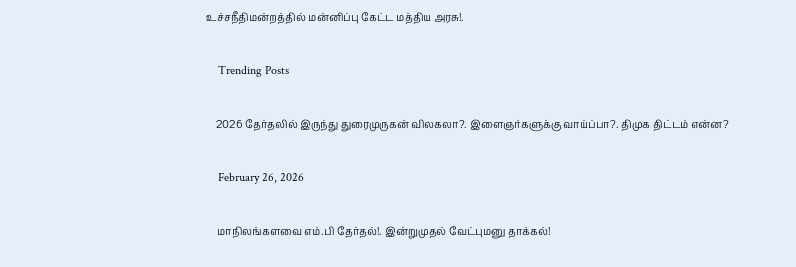உச்சநீதிமன்றத்தில் மன்னிப்பு கேட்ட மத்திய அரசு!.

    Trending Posts

    2026 தேர்தலில் இருந்து துரைமுருகன் விலகலா?. இளைஞர்களுக்கு வாய்ப்பா?. திமுக திட்டம் என்ன?

    February 26, 2026

    மாநிலங்களவை எம்.பி தேர்தல்!. இன்றுமுதல் வேட்புமனு தாக்கல்!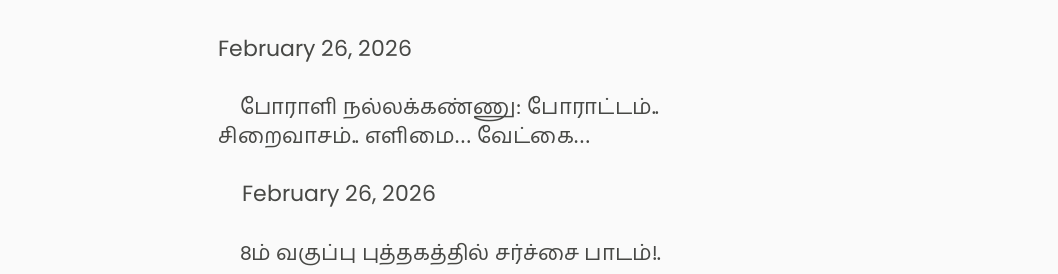February 26, 2026

    போராளி நல்லக்கண்ணு: போராட்டம்.. சிறைவாசம்.. எளிமை… வேட்கை…

    February 26, 2026

    8ம் வகுப்பு புத்தகத்தில் சர்ச்சை பாடம்!.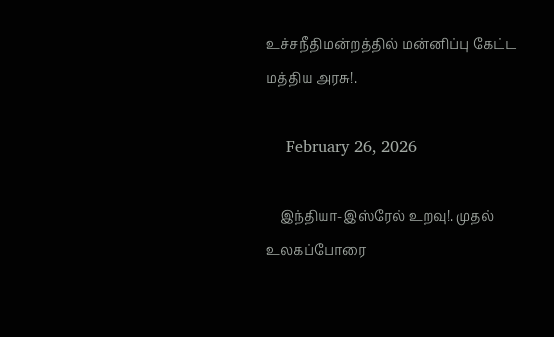உச்சநீதிமன்றத்தில் மன்னிப்பு கேட்ட மத்திய அரசு!.

    February 26, 2026

    இந்தியா-இஸ்ரேல் உறவு!. முதல் உலகப்போரை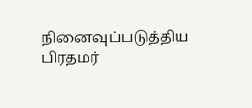நினைவுப்படுத்திய பிரதமர்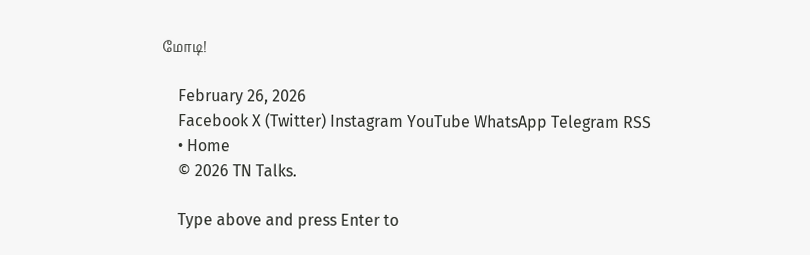மோடி!

    February 26, 2026
    Facebook X (Twitter) Instagram YouTube WhatsApp Telegram RSS
    • Home
    © 2026 TN Talks.

    Type above and press Enter to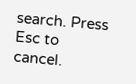search. Press Esc to cancel.